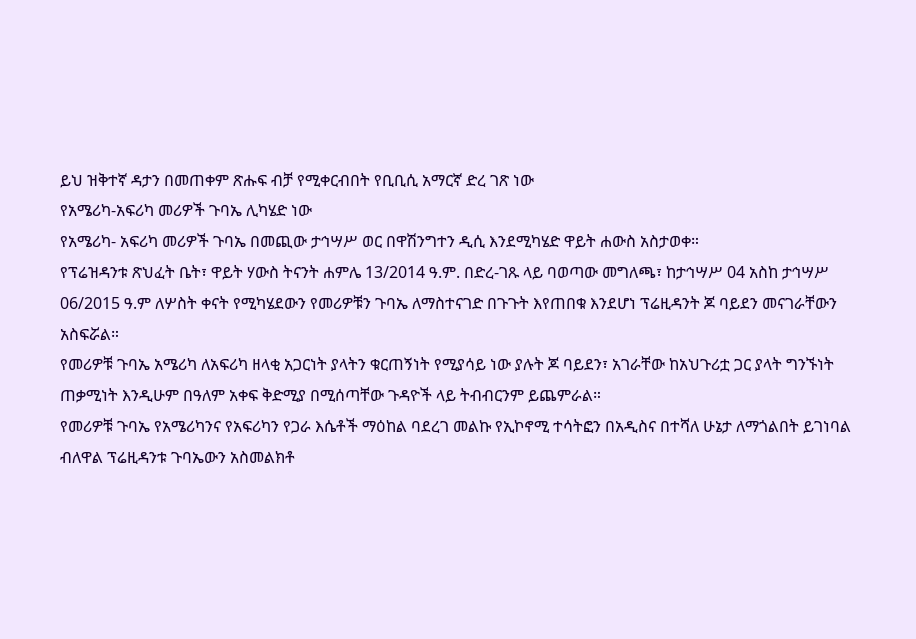ይህ ዝቅተኛ ዳታን በመጠቀም ጽሑፍ ብቻ የሚቀርብበት የቢቢሲ አማርኛ ድረ ገጽ ነው
የአሜሪካ-አፍሪካ መሪዎች ጉባኤ ሊካሄድ ነው
የአሜሪካ- አፍሪካ መሪዎች ጉባኤ በመጪው ታኅሣሥ ወር በዋሽንግተን ዲሲ እንደሚካሄድ ዋይት ሐውስ አስታወቀ።
የፕሬዝዳንቱ ጽህፈት ቤት፣ ዋይት ሃውስ ትናንት ሐምሌ 13/2014 ዓ.ም. በድረ-ገጹ ላይ ባወጣው መግለጫ፣ ከታኅሣሥ 04 አስከ ታኅሣሥ 06/2015 ዓ.ም ለሦስት ቀናት የሚካሄደውን የመሪዎቹን ጉባኤ ለማስተናገድ በጉጉት እየጠበቁ እንደሆነ ፕሬዚዳንት ጆ ባይደን መናገራቸውን አስፍሯል።
የመሪዎቹ ጉባኤ አሜሪካ ለአፍሪካ ዘላቂ አጋርነት ያላትን ቁርጠኝነት የሚያሳይ ነው ያሉት ጆ ባይደን፣ አገራቸው ከአህጉሪቷ ጋር ያላት ግንኙነት ጠቃሚነት እንዲሁም በዓለም አቀፍ ቅድሚያ በሚሰጣቸው ጉዳዮች ላይ ትብብርንም ይጨምራል።
የመሪዎቹ ጉባኤ የአሜሪካንና የአፍሪካን የጋራ እሴቶች ማዕከል ባደረገ መልኩ የኢኮኖሚ ተሳትፎን በአዲስና በተሻለ ሁኔታ ለማጎልበት ይገነባል ብለዋል ፕሬዚዳንቱ ጉባኤውን አስመልክቶ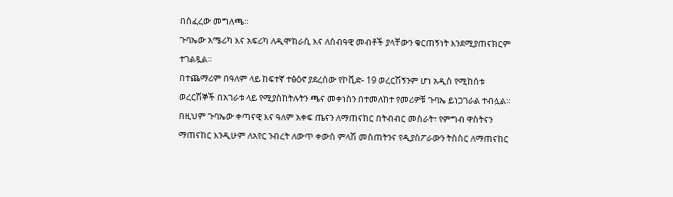በሰፈረው መግለጫ።
ጉባኤው አሜሪካ እና አፍሪካ ለዲሞክራሲ እና ለሰብዓዊ መብቶች ያላቸውን ቁርጠኝነት እንደሚያጠናክርም ተገልጿል።
በተጨማሪም በዓለም ላይ ከፍተኛ ተፅዕኖ ያደረሰው የኮቪድ- 19 ወረርሽኝንም ሆነ አዲስ የሚከሰቱ ወረርሽኞች በአገራቱ ላይ የሚያስከትሉትን ጫና መቀነስን በተመለከተ የመሪዎቹ ጉባኤ ይነጋገራል ተብሏል።
በዚህም ጉባኤው ቀጣናዊ እና ዓለም አቀፍ ጤናን ለማጠናከር በትብብር መስራት፣ የምግብ ዋስትናን ማጠናከር እንዲሁም ለአየር ንብረት ለውጥ ቀውስ ምላሽ መስጠትንና የዲያስፖራውን ትስስር ለማጠናከር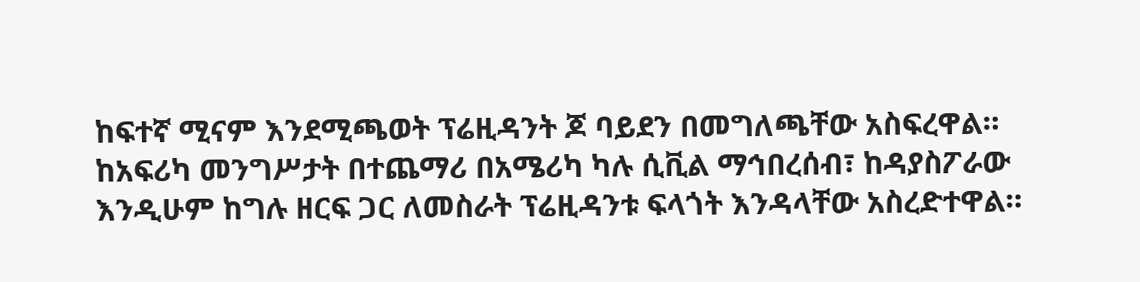ከፍተኛ ሚናም እንደሚጫወት ፕሬዚዳንት ጆ ባይደን በመግለጫቸው አስፍረዋል።
ከአፍሪካ መንግሥታት በተጨማሪ በአሜሪካ ካሉ ሲቪል ማኅበረሰብ፣ ከዳያስፖራው እንዲሁም ከግሉ ዘርፍ ጋር ለመስራት ፕሬዚዳንቱ ፍላጎት እንዳላቸው አስረድተዋል።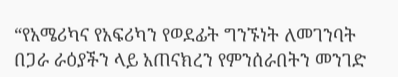“የአሜሪካና የአፍሪካን የወደፊት ግንኙነት ለመገንባት በጋራ ራዕያችን ላይ አጠናክረን የምንሰራበትን መንገድ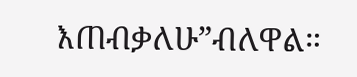እጠብቃለሁ”ብለዋል።